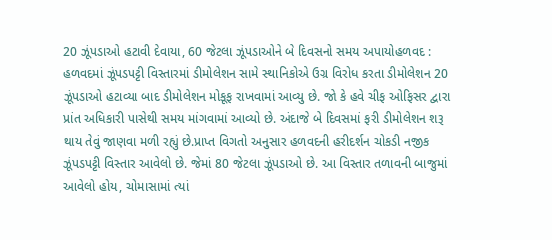20 ઝૂંપડાઓ હટાવી દેવાયા, 60 જેટલા ઝૂંપડાઓને બે દિવસનો સમય અપાયોહળવદ : હળવદમાં ઝૂંપડપટ્ટી વિસ્તારમાં ડીમોલેશન સામે સ્થાનિકોએ ઉગ્ર વિરોધ કરતા ડીમોલેશન 20 ઝૂંપડાઓ હટાવ્યા બાદ ડીમોલેશન મોકૂફ રાખવામાં આવ્યુ છે. જો કે હવે ચીફ ઓફિસર દ્વારા પ્રાંત અધિકારી પાસેથી સમય માંગવામાં આવ્યો છે. અંદાજે બે દિવસમાં ફરી ડીમોલેશન શરૂ થાય તેવું જાણવા મળી રહ્યું છે.પ્રાપ્ત વિગતો અનુસાર હળવદની હરીદર્શન ચોકડી નજીક ઝૂંપડપટ્ટી વિસ્તાર આવેલો છે. જેમાં 80 જેટલા ઝૂંપડાઓ છે. આ વિસ્તાર તળાવની બાજુમાં આવેલો હોય, ચોમાસામાં ત્યાં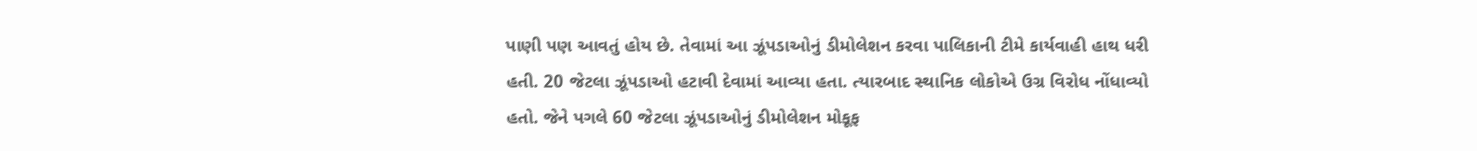પાણી પણ આવતું હોય છે. તેવામાં આ ઝૂંપડાઓનું ડીમોલેશન કરવા પાલિકાની ટીમે કાર્યવાહી હાથ ધરી હતી. 20 જેટલા ઝૂંપડાઓ હટાવી દેવામાં આવ્યા હતા. ત્યારબાદ સ્થાનિક લોકોએ ઉગ્ર વિરોધ નોંધાવ્યો હતો. જેને પગલે 60 જેટલા ઝૂંપડાઓનું ડીમોલેશન મોકૂફ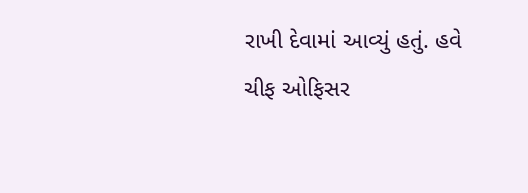રાખી દેવામાં આવ્યું હતું. હવે ચીફ ઓફિસર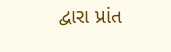દ્વારા પ્રાંત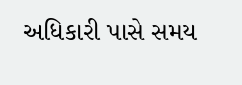અધિકારી પાસે સમય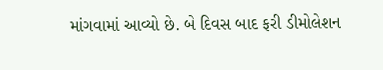માંગવામાં આવ્યો છે. બે દિવસ બાદ ફરી ડીમોલેશન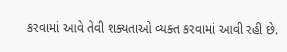કરવામાં આવે તેવી શક્યતાઓ વ્યક્ત કરવામાં આવી રહી છે.